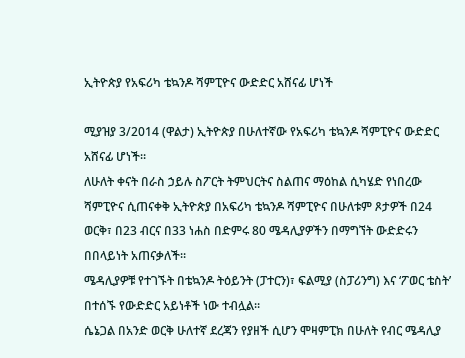ኢትዮጵያ የአፍሪካ ቴኳንዶ ሻምፒዮና ውድድር አሸናፊ ሆነች

ሚያዝያ 3/2014 (ዋልታ) ኢትዮጵያ በሁለተኛው የአፍሪካ ቴኳንዶ ሻምፒዮና ውድድር አሸናፊ ሆነች።
ለሁለት ቀናት በራስ ኃይሉ ስፖርት ትምህርትና ስልጠና ማዕከል ሲካሄድ የነበረው ሻምፒዮና ሲጠናቀቅ ኢትዮጵያ በአፍሪካ ቴኳንዶ ሻምፒዮና በሁለቱም ጾታዎች በ24 ወርቅ፣ በ23 ብርና በ33 ነሐስ በድምሩ 80 ሜዳሊያዎችን በማግኘት ውድድሩን በበላይነት አጠናቃለች።
ሜዳሊያዎቹ የተገኙት በቴኳንዶ ትዕይንት (ፓተርን)፣ ፍልሚያ (ስፓሪንግ) እና ‘ፖወር ቴስት’ በተሰኙ የውድድር አይነቶች ነው ተብሏል።
ሴኔጋል በአንድ ወርቅ ሁለተኛ ደረጃን የያዘች ሲሆን ሞዛምፒክ በሁለት የብር ሜዳሊያ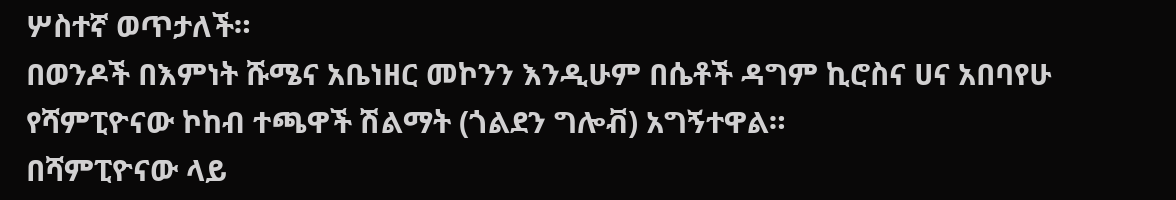ሦስተኛ ወጥታለች።
በወንዶች በእምነት ሹሜና አቤነዘር መኮንን እንዲሁም በሴቶች ዳግም ኪሮስና ሀና አበባየሁ የሻምፒዮናው ኮከብ ተጫዋች ሽልማት (ጎልደን ግሎቭ) አግኝተዋል።
በሻምፒዮናው ላይ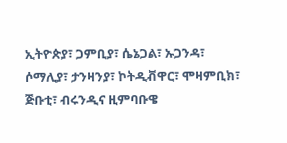ኢትዮጵያ፣ ጋምቢያ፣ ሴኔጋል፣ ኡጋንዳ፣ ሶማሊያ፣ ታንዛንያ፣ ኮትዲቭዋር፣ ሞዛምቢክ፣ ጅቡቲ፣ ብሩንዲና ዚምባቡዌ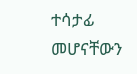ተሳታፊ መሆናቸውን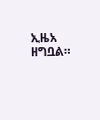ኢዜአ ዘግቧል።